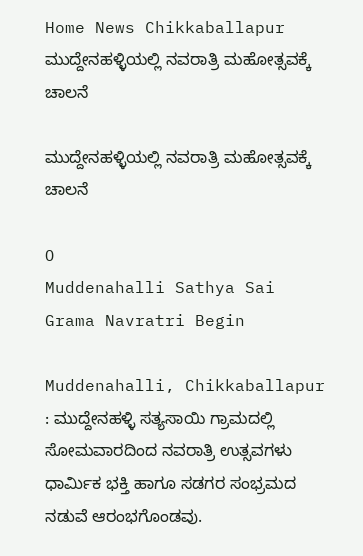Home News Chikkaballapur ಮುದ್ದೇನಹಳ್ಳಿಯಲ್ಲಿ ನವರಾತ್ರಿ ಮಹೋತ್ಸವಕ್ಕೆ ಚಾಲನೆ

ಮುದ್ದೇನಹಳ್ಳಿಯಲ್ಲಿ ನವರಾತ್ರಿ ಮಹೋತ್ಸವಕ್ಕೆ ಚಾಲನೆ

0
Muddenahalli Sathya Sai Grama Navratri Begin

Muddenahalli, Chikkaballapur : ಮುದ್ದೇನಹಳ್ಳಿ ಸತ್ಯಸಾಯಿ ಗ್ರಾಮದಲ್ಲಿ ಸೋಮವಾರದಿಂದ ನವರಾತ್ರಿ ಉತ್ಸವಗಳು ಧಾರ್ಮಿಕ ಭಕ್ತಿ ಹಾಗೂ ಸಡಗರ ಸಂಭ್ರಮದ ನಡುವೆ ಆರಂಭಗೊಂಡವು.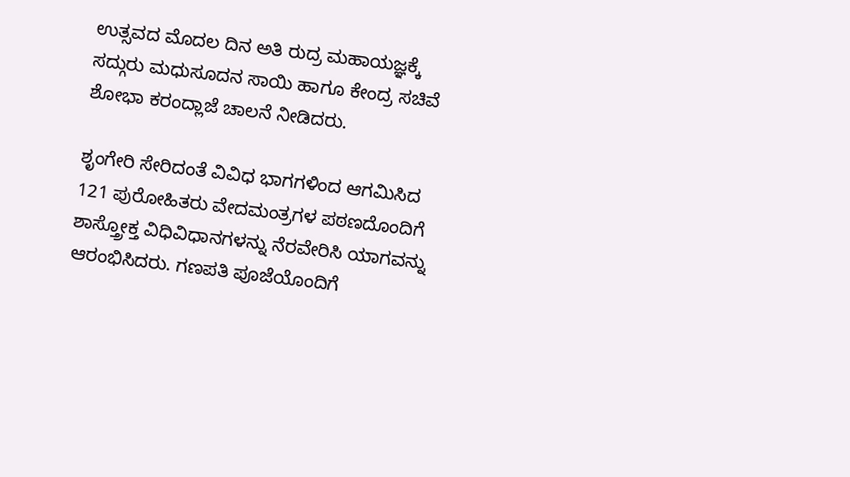ಉತ್ಸವದ ಮೊದಲ ದಿನ ಅತಿ ರುದ್ರ ಮಹಾಯಜ್ಞಕ್ಕೆ ಸದ್ಗುರು ಮಧುಸೂದನ ಸಾಯಿ ಹಾಗೂ ಕೇಂದ್ರ ಸಚಿವೆ ಶೋಭಾ ಕರಂದ್ಲಾಜೆ ಚಾಲನೆ ನೀಡಿದರು.

ಶೃಂಗೇರಿ ಸೇರಿದಂತೆ ವಿವಿಧ ಭಾಗಗಳಿಂದ ಆಗಮಿಸಿದ 121 ಪುರೋಹಿತರು ವೇದಮಂತ್ರಗಳ ಪಠಣದೊಂದಿಗೆ ಶಾಸ್ತ್ರೋಕ್ತ ವಿಧಿವಿಧಾನಗಳನ್ನು ನೆರವೇರಿಸಿ ಯಾಗವನ್ನು ಆರಂಭಿಸಿದರು. ಗಣಪತಿ ಪೂಜೆಯೊಂದಿಗೆ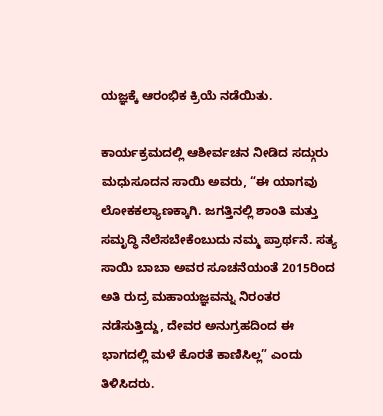ಯಜ್ಞಕ್ಕೆ ಆರಂಭಿಕ ಕ್ರಿಯೆ ನಡೆಯಿತು.

ಕಾರ್ಯಕ್ರಮದಲ್ಲಿ ಆಶೀರ್ವಚನ ನೀಡಿದ ಸದ್ಗುರು ಮಧುಸೂದನ ಸಾಯಿ ಅವರು, “ಈ ಯಾಗವು ಲೋಕಕಲ್ಯಾಣಕ್ಕಾಗಿ. ಜಗತ್ತಿನಲ್ಲಿ ಶಾಂತಿ ಮತ್ತು ಸಮೃದ್ಧಿ ನೆಲೆಸಬೇಕೆಂಬುದು ನಮ್ಮ ಪ್ರಾರ್ಥನೆ. ಸತ್ಯ ಸಾಯಿ ಬಾಬಾ ಅವರ ಸೂಚನೆಯಂತೆ 2015ರಿಂದ ಅತಿ ರುದ್ರ ಮಹಾಯಜ್ಞವನ್ನು ನಿರಂತರ ನಡೆಸುತ್ತಿದ್ದು, ದೇವರ ಅನುಗ್ರಹದಿಂದ ಈ ಭಾಗದಲ್ಲಿ ಮಳೆ ಕೊರತೆ ಕಾಣಿಸಿಲ್ಲ” ಎಂದು ತಿಳಿಸಿದರು.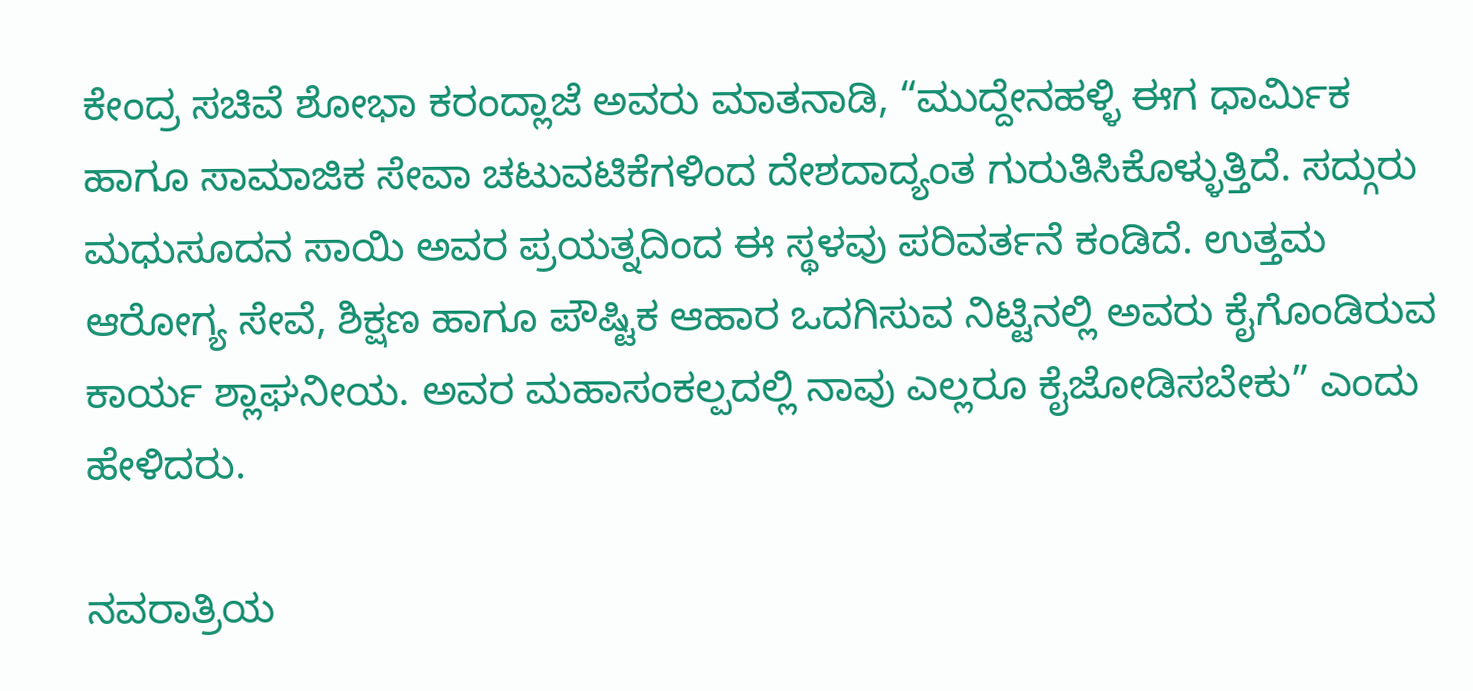ಕೇಂದ್ರ ಸಚಿವೆ ಶೋಭಾ ಕರಂದ್ಲಾಜೆ ಅವರು ಮಾತನಾಡಿ, “ಮುದ್ದೇನಹಳ್ಳಿ ಈಗ ಧಾರ್ಮಿಕ ಹಾಗೂ ಸಾಮಾಜಿಕ ಸೇವಾ ಚಟುವಟಿಕೆಗಳಿಂದ ದೇಶದಾದ್ಯಂತ ಗುರುತಿಸಿಕೊಳ್ಳುತ್ತಿದೆ. ಸದ್ಗುರು ಮಧುಸೂದನ ಸಾಯಿ ಅವರ ಪ್ರಯತ್ನದಿಂದ ಈ ಸ್ಥಳವು ಪರಿವರ್ತನೆ ಕಂಡಿದೆ. ಉತ್ತಮ ಆರೋಗ್ಯ ಸೇವೆ, ಶಿಕ್ಷಣ ಹಾಗೂ ಪೌಷ್ಟಿಕ ಆಹಾರ ಒದಗಿಸುವ ನಿಟ್ಟಿನಲ್ಲಿ ಅವರು ಕೈಗೊಂಡಿರುವ ಕಾರ್ಯ ಶ್ಲಾಘನೀಯ. ಅವರ ಮಹಾಸಂಕಲ್ಪದಲ್ಲಿ ನಾವು ಎಲ್ಲರೂ ಕೈಜೋಡಿಸಬೇಕು” ಎಂದು ಹೇಳಿದರು.

ನವರಾತ್ರಿಯ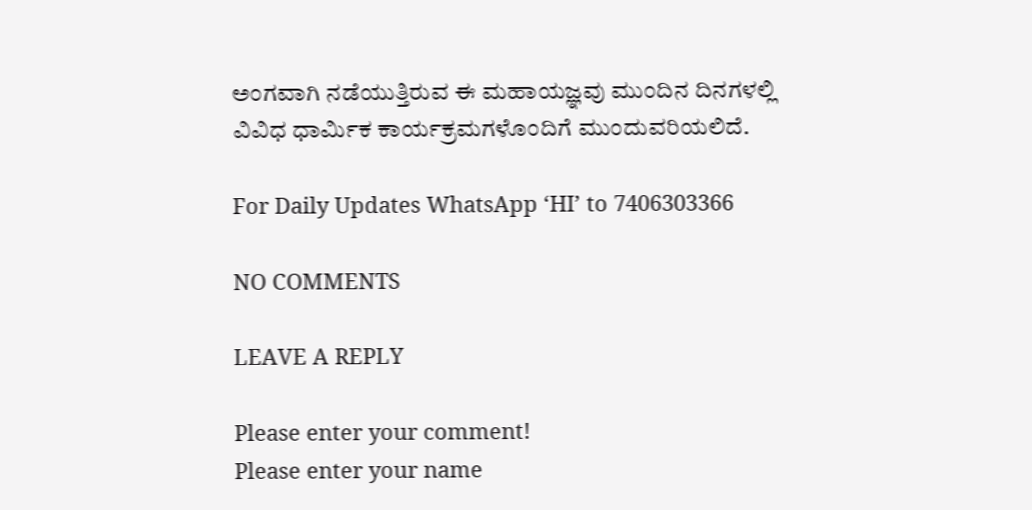ಅಂಗವಾಗಿ ನಡೆಯುತ್ತಿರುವ ಈ ಮಹಾಯಜ್ಞವು ಮುಂದಿನ ದಿನಗಳಲ್ಲಿ ವಿವಿಧ ಧಾರ್ಮಿಕ ಕಾರ್ಯಕ್ರಮಗಳೊಂದಿಗೆ ಮುಂದುವರಿಯಲಿದೆ.

For Daily Updates WhatsApp ‘HI’ to 7406303366

NO COMMENTS

LEAVE A REPLY

Please enter your comment!
Please enter your name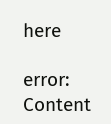here

error: Content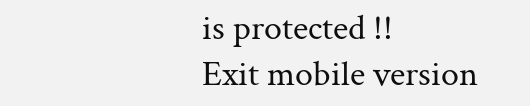is protected !!
Exit mobile version